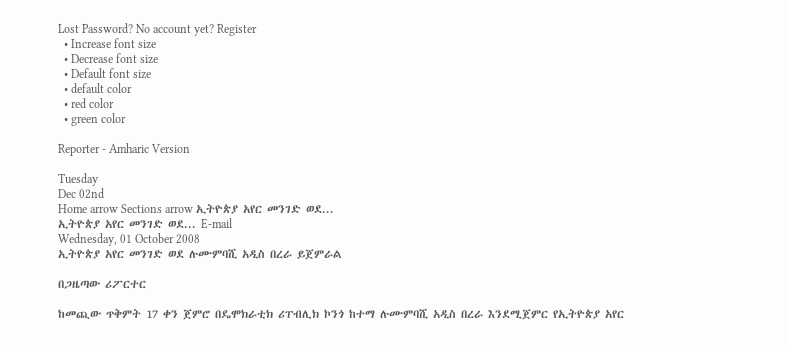Lost Password? No account yet? Register
  • Increase font size
  • Decrease font size
  • Default font size
  • default color
  • red color
  • green color

Reporter - Amharic Version

Tuesday
Dec 02nd
Home arrow Sections arrow ኢትዮጵያ አየር መንገድ ወደ...
ኢትዮጵያ አየር መንገድ ወደ... E-mail
Wednesday, 01 October 2008
ኢትዮጵያ አየር መንገድ ወደ ሉሙምባሺ አዲስ በረራ ይጀምራል

በጋዜጣው ሪፖርተር

ከመጪው ጥቅምት 17 ቀን ጀምሮ በዴሞክራቲክ ሪፐብሊክ ኮንጎ ከተማ ሉሙምባሺ አዲስ በረራ እንደሚጀምር የኢትዮጵያ አየር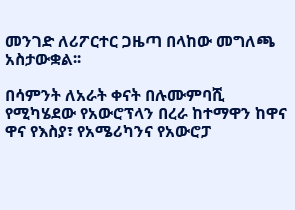መንገድ ለሪፖርተር ጋዜጣ በላከው መግለጫ አስታውቋል፡፡

በሳምንት ለአራት ቀናት በሉሙምባሺ የሚካሄደው የአውሮፕላን በረራ ከተማዋን ከዋና ዋና የእስያ፣ የአሜሪካንና የአውሮፓ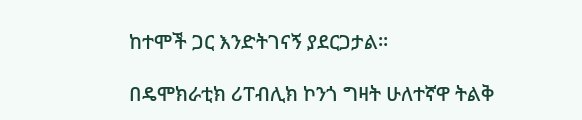ከተሞች ጋር እንድትገናኝ ያደርጋታል፡፡

በዴሞክራቲክ ሪፐብሊክ ኮንጎ ግዛት ሁለተኛዋ ትልቅ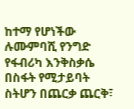ከተማ የሆነችው ሉሙምባሺ የንግድ የፋብሪካ እንቅስቃሴ በስፋት የሚታይባት ስትሆን በጨርቃ ጨርቅ፣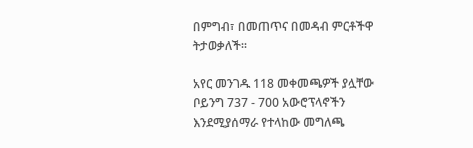በምግብ፣ በመጠጥና በመዳብ ምርቶችዋ ትታወቃለች፡፡

አየር መንገዱ 118 መቀመጫዎች ያሏቸው ቦይንግ 737 - 700 አውሮፕላኖችን እንደሚያሰማራ የተላከው መግለጫ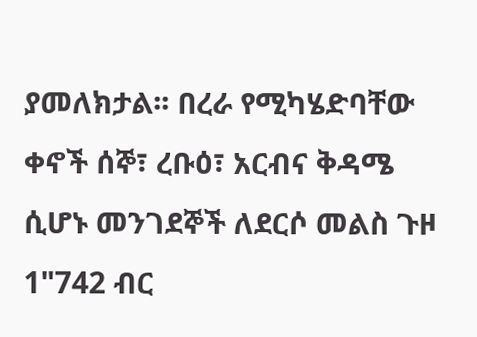ያመለክታል፡፡ በረራ የሚካሄድባቸው ቀኖች ሰኞ፣ ረቡዕ፣ አርብና ቅዳሜ ሲሆኑ መንገደኞች ለደርሶ መልስ ጉዞ 1"742 ብር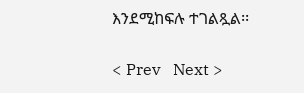እንደሚከፍሉ ተገልጿል፡፡

< Prev   Next >